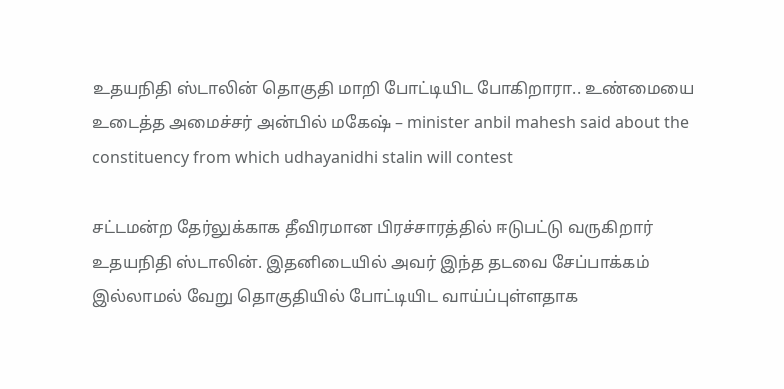உதயநிதி ஸ்டாலின் தொகுதி மாறி போட்டியிட போகிறாரா.. உண்மையை உடைத்த அமைச்சர் அன்பில் மகேஷ் – minister anbil mahesh said about the constituency from which udhayanidhi stalin will contest

சட்டமன்ற தேர்லுக்காக தீவிரமான பிரச்சாரத்தில் ஈடுபட்டு வருகிறார் உதயநிதி ஸ்டாலின். இதனிடையில் அவர் இந்த தடவை சேப்பாக்கம் இல்லாமல் வேறு தொகுதியில் போட்டியிட வாய்ப்புள்ளதாக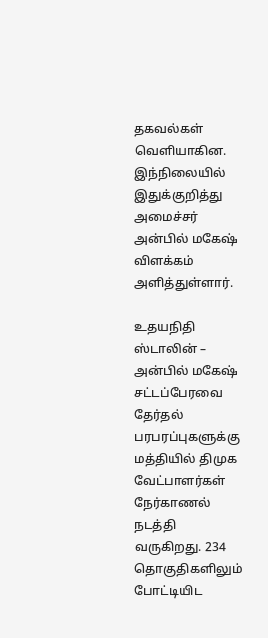தகவல்கள் வெளியாகின. இந்நிலையில் இதுக்குறித்து அமைச்சர் அன்பில் மகேஷ் விளக்கம் அளித்துள்ளார்.

உதயநிதி ஸ்டாலின் – அன்பில் மகேஷ்
சட்டப்பேரவை தேர்தல் பரபரப்புகளுக்கு மத்தியில் திமுக வேட்பாளர்கள் நேர்காணல் நடத்தி வருகிறது. 234 தொகுதிகளிலும் போட்டியிட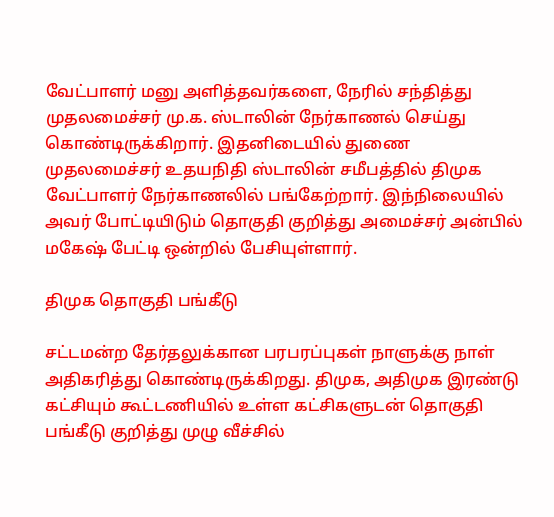வேட்பாளர் மனு அளித்தவர்களை, நேரில் சந்தித்து முதலமைச்சர் மு.க. ஸ்டாலின் நேர்காணல் செய்து கொண்டிருக்கிறார். இதனிடையில் துணை முதலமைச்சர் உதயநிதி ஸ்டாலின் சமீபத்தில் திமுக வேட்பாளர் நேர்காணலில் பங்கேற்றார். இந்நிலையில் அவர் போட்டியிடும் தொகுதி குறித்து அமைச்சர் அன்பில் மகேஷ் பேட்டி ஒன்றில் பேசியுள்ளார்.

திமுக தொகுதி பங்கீடு

சட்டமன்ற தேர்தலுக்கான பரபரப்புகள் நாளுக்கு நாள் அதிகரித்து கொண்டிருக்கிறது. திமுக, அதிமுக இரண்டு கட்சியும் கூட்டணியில் உள்ள கட்சிகளுடன் தொகுதி பங்கீடு குறித்து முழு வீச்சில்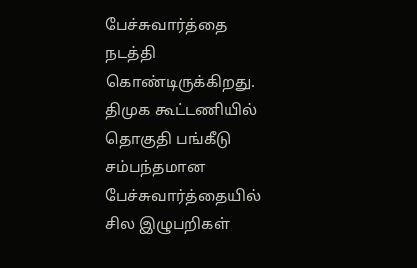பேச்சுவார்த்தை நடத்தி கொண்டிருக்கிறது. திமுக கூட்டணியில் தொகுதி பங்கீடு சம்பந்தமான பேச்சுவார்த்தையில் சில இழுபறிகள்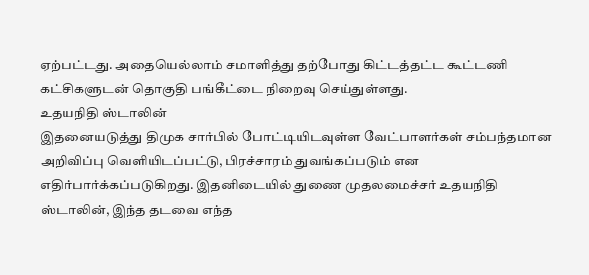ஏற்பட்டது. அதையெல்லாம் சமாளித்து தற்போது கிட்டத்தட்ட கூட்டணி கட்சிகளுடன் தொகுதி பங்கீட்டை நிறைவு செய்துள்ளது.
உதயநிதி ஸ்டாலின்
இதனையடுத்து திமுக சார்பில் போட்டியிடவுள்ள வேட்பாளர்கள் சம்பந்தமான அறிவிப்பு வெளியிடப்பட்டு, பிரச்சாரம் துவங்கப்படும் என எதிர்பார்க்கப்படுகிறது. இதனிடையில் துணை முதலமைச்சர் உதயநிதி ஸ்டாலின், இந்த தடவை எந்த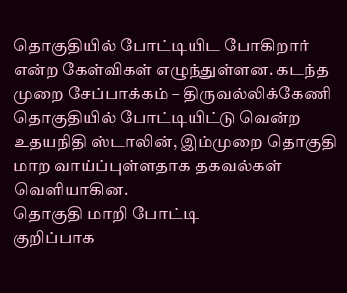தொகுதியில் போட்டியிட போகிறார் என்ற கேள்விகள் எழுந்துள்ளன. கடந்த முறை சேப்பாக்கம் – திருவல்லிக்கேணி தொகுதியில் போட்டியிட்டு வென்ற உதயநிதி ஸ்டாலின், இம்முறை தொகுதி மாற வாய்ப்புள்ளதாக தகவல்கள் வெளியாகின.
தொகுதி மாறி போட்டி
குறிப்பாக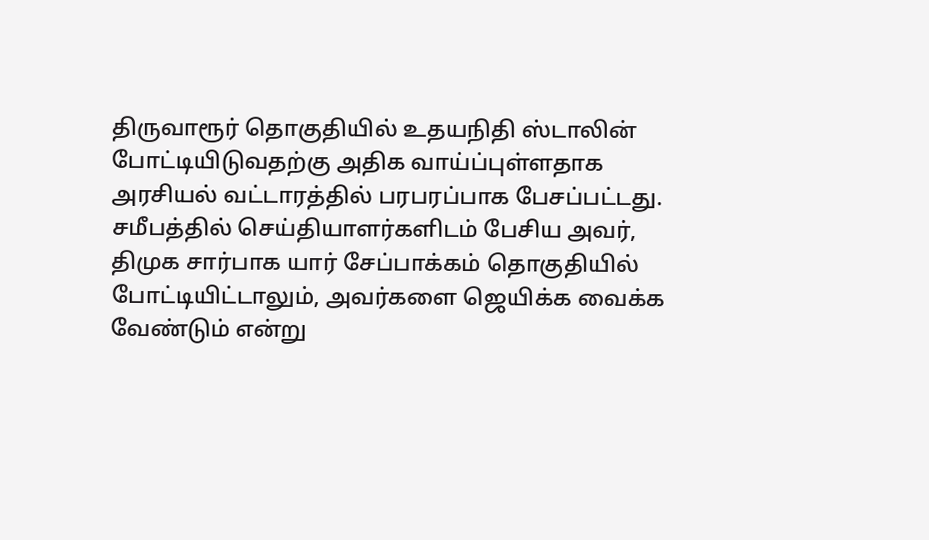திருவாரூர் தொகுதியில் உதயநிதி ஸ்டாலின் போட்டியிடுவதற்கு அதிக வாய்ப்புள்ளதாக அரசியல் வட்டாரத்தில் பரபரப்பாக பேசப்பட்டது. சமீபத்தில் செய்தியாளர்களிடம் பேசிய அவர், திமுக சார்பாக யார் சேப்பாக்கம் தொகுதியில் போட்டியிட்டாலும், அவர்களை ஜெயிக்க வைக்க வேண்டும் என்று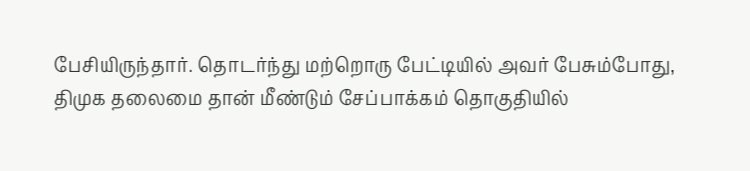பேசியிருந்தார். தொடர்ந்து மற்றொரு பேட்டியில் அவர் பேசும்போது, திமுக தலைமை தான் மீண்டும் சேப்பாக்கம் தொகுதியில்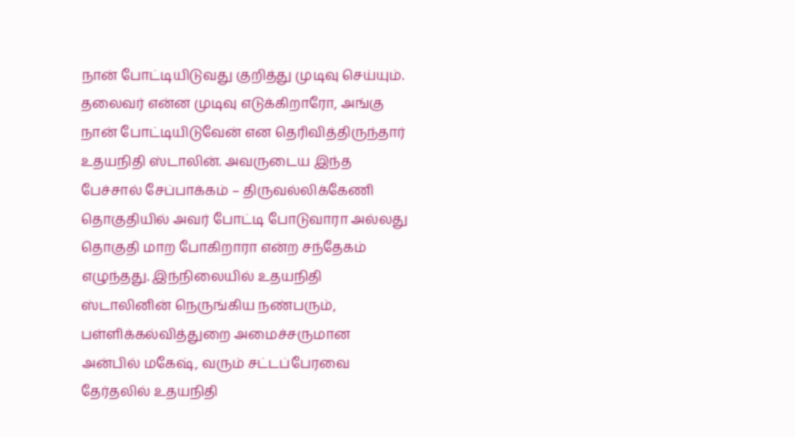நான் போட்டியிடுவது குறித்து முடிவு செய்யும்.
தலைவர் என்ன முடிவு எடுக்கிறாரோ, அங்கு நான் போட்டியிடுவேன் என தெரிவித்திருந்தார் உதயநிதி ஸ்டாலின். அவருடைய இந்த பேச்சால் சேப்பாக்கம் – திருவல்லிக்கேணி தொகுதியில் அவர் போட்டி போடுவாரா அல்லது தொகுதி மாற போகிறாரா என்ற சந்தேகம் எழுந்தது. இந்நிலையில் உதயநிதி ஸ்டாலினின் நெருங்கிய நண்பரும், பள்ளிக்கல்வித்துறை அமைச்சருமான அன்பில் மகேஷ், வரும் சட்டப்பேரவை தேர்தலில் உதயநிதி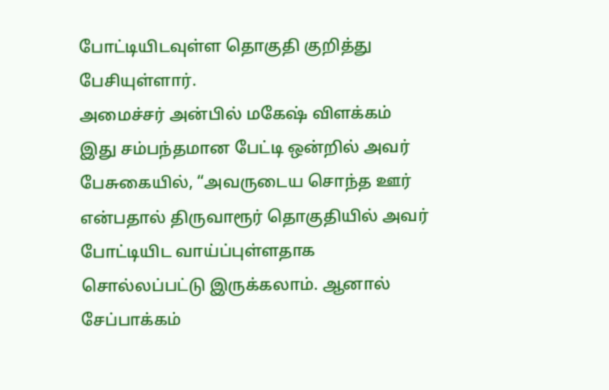போட்டியிடவுள்ள தொகுதி குறித்து பேசியுள்ளார்.
அமைச்சர் அன்பில் மகேஷ் விளக்கம்
இது சம்பந்தமான பேட்டி ஒன்றில் அவர் பேசுகையில், “அவருடைய சொந்த ஊர் என்பதால் திருவாரூர் தொகுதியில் அவர் போட்டியிட வாய்ப்புள்ளதாக சொல்லப்பட்டு இருக்கலாம். ஆனால் சேப்பாக்கம்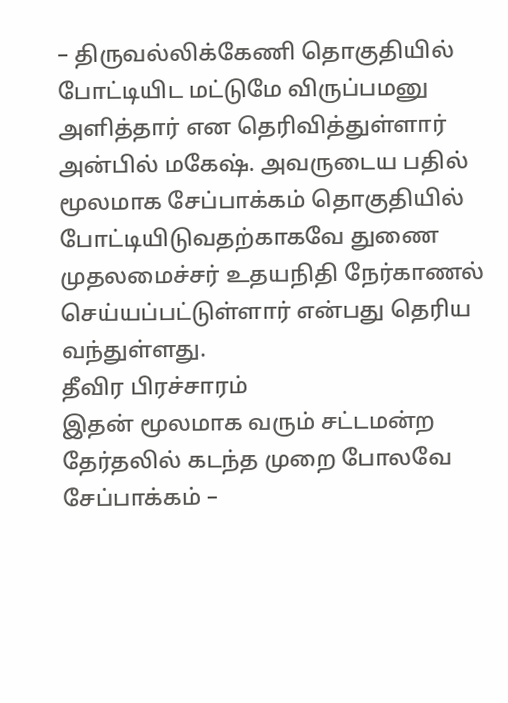– திருவல்லிக்கேணி தொகுதியில் போட்டியிட மட்டுமே விருப்பமனு அளித்தார் என தெரிவித்துள்ளார் அன்பில் மகேஷ். அவருடைய பதில் மூலமாக சேப்பாக்கம் தொகுதியில் போட்டியிடுவதற்காகவே துணை முதலமைச்சர் உதயநிதி நேர்காணல் செய்யப்பட்டுள்ளார் என்பது தெரிய வந்துள்ளது.
தீவிர பிரச்சாரம்
இதன் மூலமாக வரும் சட்டமன்ற தேர்தலில் கடந்த முறை போலவே சேப்பாக்கம் –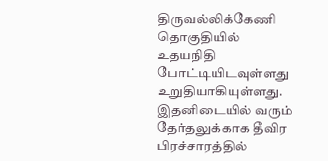திருவல்லிக்கேணி தொகுதியில் உதயநிதி போட்டியிடவுள்ளது உறுதியாகியுள்ளது. இதனிடையில் வரும் தேர்தலுக்காக தீவிர பிரச்சாரத்தில்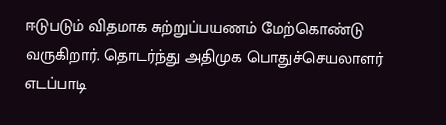ஈடுபடும் விதமாக சுற்றுப்பயணம் மேற்கொண்டு வருகிறார். தொடர்ந்து அதிமுக பொதுச்செயலாளர் எடப்பாடி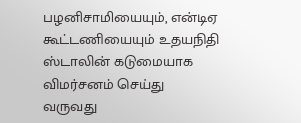பழனிசாமியையும், என்டிஏ கூட்டணியையும் உதயநிதி ஸ்டாலின் கடுமையாக விமர்சனம் செய்து வருவது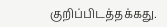குறிப்பிடத்தக்கது.